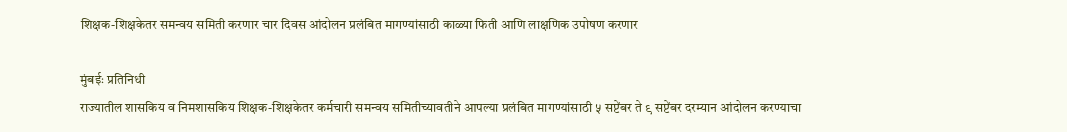शिक्षक-शिक्षकेतर समन्वय समिती करणार चार दिवस आंदोलन प्रलंबित मागण्यांसाठी काळ्या फिती आणि लाक्षणिक उपोषण करणार

मुंबईः प्रतिनिधी
राज्यातील शासकिय व निमशासकिय शिक्षक-शिक्षकेतर कर्मचारी समन्वय समितीच्यावतीने आपल्या प्रलंबित मागण्यांसाठी ५ सप्टेंबर ते ९ सप्टेंबर दरम्यान आंदोलन करण्याचा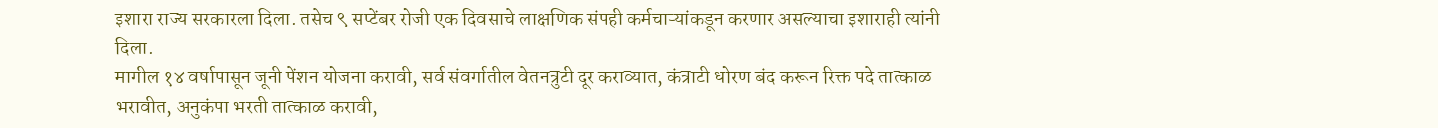इशारा राज्य सरकारला दिला. तसेच ९ सप्टेंबर रोजी एक दिवसाचे लाक्षणिक संपही कर्मचाऱ्यांकडून करणार असल्याचा इशाराही त्यांनी दिला.
मागील १४ वर्षापासून जूनी पेंशन योजना करावी, सर्व संवर्गातील वेतनत्रुटी दूर कराव्यात, कंत्राटी धोरण बंद करून रिक्त पदे तात्काळ भरावीत, अनुकंपा भरती तात्काळ करावी,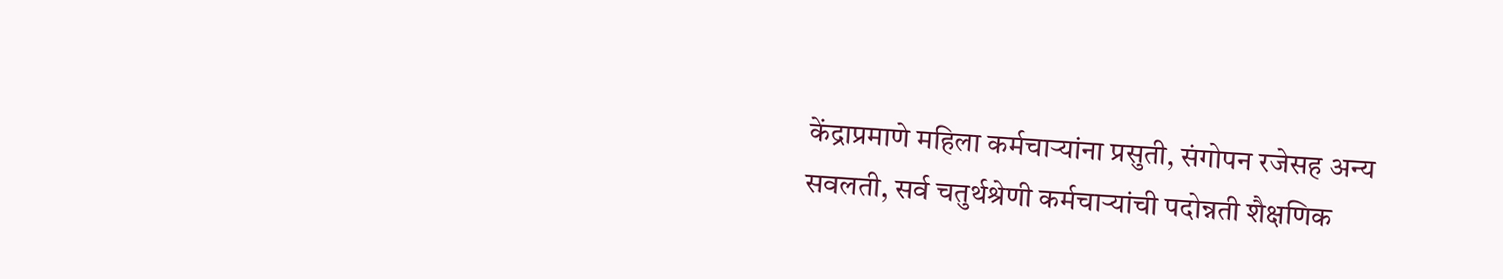केंद्राप्रमाणे महिला कर्मचाऱ्यांना प्रसुती, संगोपन रजेसह अन्य सवलती, सर्व चतुर्थश्रेणी कर्मचाऱ्यांची पदोन्नती शैक्षणिक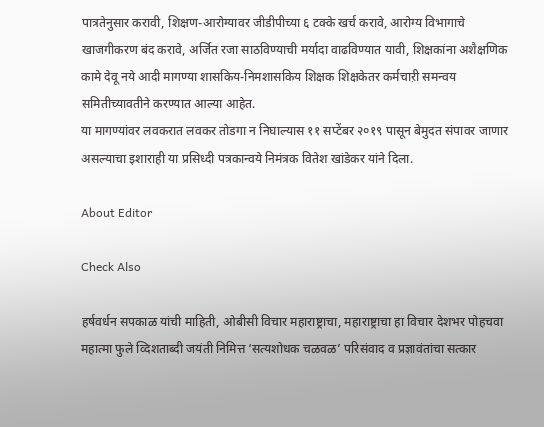पात्रतेनुसार करावी, शिक्षण-आरोग्यावर जीडीपीच्या ६ टक्के खर्च करावे, आरोग्य विभागाचे खाजगीकरण बंद करावे, अर्जित रजा साठविण्याची मर्यादा वाढविण्यात यावी, शिक्षकांना अशैक्षणिक कामे देवू नये आदी मागण्या शासकिय-निमशासकिय शिक्षक शिक्षकेतर कर्मचाऱी समन्वय समितीच्यावतीने करण्यात आल्या आहेत.
या मागण्यांवर लवकरात लवकर तोडगा न निघाल्यास ११ सप्टेंबर २०१९ पासून बेमुदत संपावर जाणार असल्याचा इशाराही या प्रसिध्दी पत्रकान्वये निमंत्रक वितेश खांडेकर यांने दिला.

About Editor

Check Also

हर्षवर्धन सपकाळ यांची माहिती, ओबीसी विचार महाराष्ट्राचा, महाराष्ट्राचा हा विचार देशभर पोहचवा महात्मा फुले व्दिशताब्दी जयंती निमित्त ‘सत्यशोधक चळवळ’ परिसंवाद व प्रज्ञावंतांचा सत्कार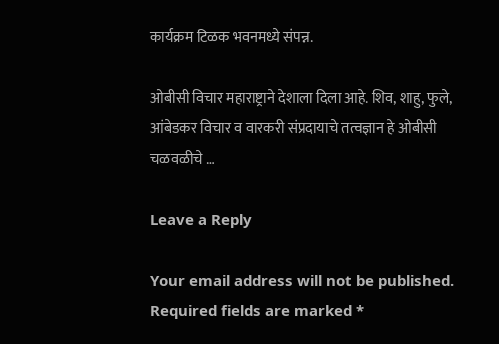कार्यक्रम टिळक भवनमध्ये संपन्न.

ओबीसी विचार महाराष्ट्राने देशाला दिला आहे. शिव, शाहु, फुले, आंबेडकर विचार व वारकरी संप्रदायाचे तत्वज्ञान हे ओबीसी चळवळीचे …

Leave a Reply

Your email address will not be published. Required fields are marked *